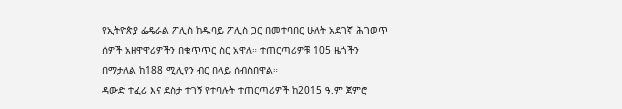የኢትዮጵያ ፌዴራል ፖሊስ ከዱባይ ፖሊስ ጋር በመተባበር ሁለት አደገኛ ሕገወጥ ሰዎች አዘዋዋሪዎችን በቁጥጥር ስር አዋለ። ተጠርጣሪዎቹ 105 ዜጎችን በማታለል ከ188 ሚሊየን ብር በላይ ሰብስበዋል።
ዳውድ ተፈሪ እና ደስታ ተገኝ የተባሉት ተጠርጣሪዎች ከ2015 ዓ.ም ጀምሮ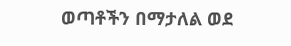ወጣቶችን በማታለል ወደ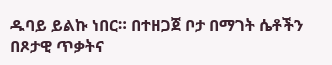ዱባይ ይልኩ ነበር። በተዘጋጀ ቦታ በማገት ሴቶችን በጾታዊ ጥቃትና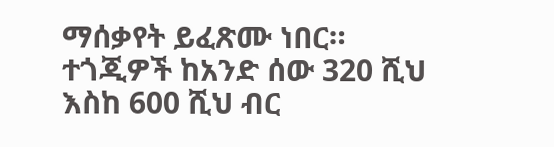ማሰቃየት ይፈጽሙ ነበር።
ተጎጂዎች ከአንድ ሰው 320 ሺህ እስከ 600 ሺህ ብር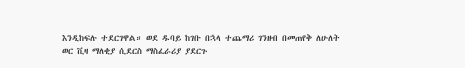እንዲከፍሉ ተደርገዋል። ወደ ዱባይ ከገቡ በኋላ ተጨማሪ ገንዘብ በመጠየቅ ለሁለት ወር ቪዛ ማለቂያ ሲደርስ ማስፈራሪያ ያደርጉ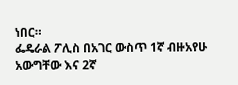ነበር።
ፌዴራል ፖሊስ በአገር ውስጥ 1ኛ ብዙአየሁ አውግቸው እና 2ኛ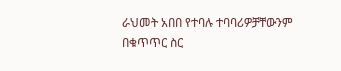ራህመት አበበ የተባሉ ተባባሪዎቻቸውንም በቁጥጥር ስር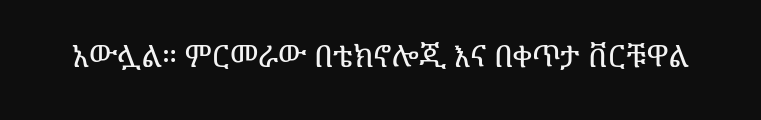አውሏል። ምርመራው በቴክኖሎጂ እና በቀጥታ ቨርቹዋል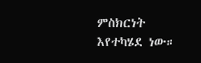ምስክርነት እየተካሄደ ነው።